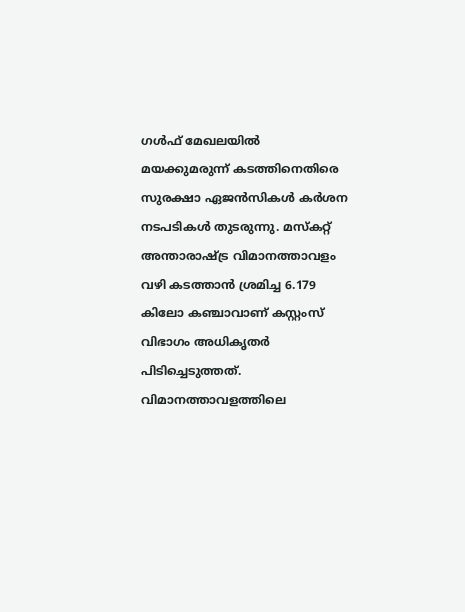ഗൾഫ് മേഖലയിൽ മയക്കുമരുന്ന് കടത്തിനെതിരെ സുരക്ഷാ ഏജൻസികൾ കർശന നടപടികൾ തുടരുന്നു. മസ്കറ്റ് അന്താരാഷ്ട്ര വിമാനത്താവളം വഴി കടത്താൻ ശ്രമിച്ച 6.179 കിലോ കഞ്ചാവാണ് കസ്റ്റംസ് വിഭാഗം അധികൃതർ പിടിച്ചെടുത്തത്.
വിമാനത്താവളത്തിലെ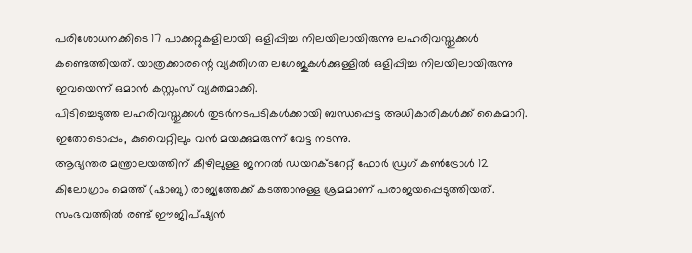പരിശോധനക്കിടെ 17 പാക്കറ്റുകളിലായി ഒളിപ്പിച്ച നിലയിലായിരുന്നു ലഹരിവസ്തുക്കൾ കണ്ടെത്തിയത്. യാത്രക്കാരന്റെ വ്യക്തിഗത ലഗേജുകൾക്കുള്ളിൽ ഒളിപ്പിച്ച നിലയിലായിരുന്നു ഇവയെന്ന് ഒമാൻ കസ്റ്റംസ് വ്യക്തമാക്കി.
പിടിച്ചെടുത്ത ലഹരിവസ്തുക്കൾ തുടർനടപടികൾക്കായി ബന്ധപ്പെട്ട അധികാരികൾക്ക് കൈമാറി.
ഇതോടൊപ്പം, കുവൈറ്റിലും വൻ മയക്കുമരുന്ന് വേട്ട നടന്നു.
ആഭ്യന്തര മന്ത്രാലയത്തിന് കീഴിലുള്ള ജനറൽ ഡയറക്ടറേറ്റ് ഫോർ ഡ്രഗ് കൺട്രോൾ 12 കിലോഗ്രാം മെത്ത് (ഷാബു) രാജ്യത്തേക്ക് കടത്താനുള്ള ശ്രമമാണ് പരാജയപ്പെടുത്തിയത്. സംഭവത്തിൽ രണ്ട് ഈജിപ്ഷ്യൻ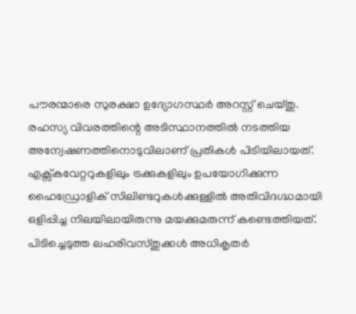പൗരന്മാരെ സുരക്ഷാ ഉദ്യോഗസ്ഥർ അറസ്റ്റ് ചെയ്തു.
രഹസ്യ വിവരത്തിന്റെ അടിസ്ഥാനത്തിൽ നടത്തിയ അന്വേഷണത്തിനൊടുവിലാണ് പ്രതികൾ പിടിയിലായത്. എക്സ്കവേറ്ററുകളിലും ട്രക്കുകളിലും ഉപയോഗിക്കുന്ന ഹൈഡ്രോളിക് സിലിണ്ടറുകൾക്കുള്ളിൽ അതിവിദഗ്ദ്ധമായി ഒളിപ്പിച്ച നിലയിലായിരുന്നു മയക്കുമരുന്ന് കണ്ടെത്തിയത്.
പിടിച്ചെടുത്ത ലഹരിവസ്തുക്കൾ അധികൃതർ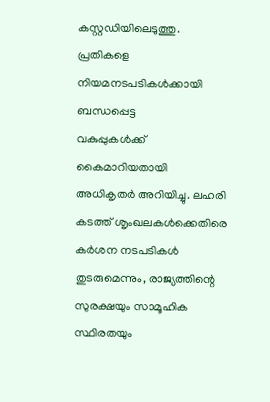കസ്റ്റഡിയിലെടുത്തു. പ്രതികളെ നിയമനടപടികൾക്കായി ബന്ധപ്പെട്ട
വകുപ്പുകൾക്ക് കൈമാറിയതായി അധികൃതർ അറിയിച്ചു. ലഹരി കടത്ത് ശൃംഖലകൾക്കെതിരെ കർശന നടപടികൾ തുടരുമെന്നും, രാജ്യത്തിന്റെ സുരക്ഷയും സാമൂഹിക സ്ഥിരതയും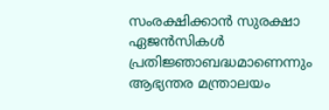സംരക്ഷിക്കാൻ സുരക്ഷാ ഏജൻസികൾ പ്രതിജ്ഞാബദ്ധമാണെന്നും ആഭ്യന്തര മന്ത്രാലയം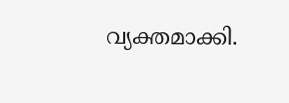വ്യക്തമാക്കി.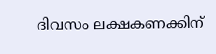ദിവസം ലക്ഷകണക്കിന്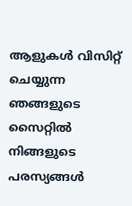ആളുകൾ വിസിറ്റ് ചെയ്യുന്ന ഞങ്ങളുടെ സൈറ്റിൽ നിങ്ങളുടെ പരസ്യങ്ങൾ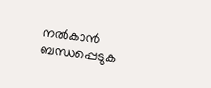നൽകാൻ ബന്ധപ്പെടുക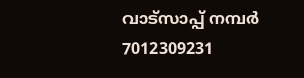വാട്സാപ്പ് നമ്പർ 7012309231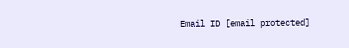Email ID [email protected]